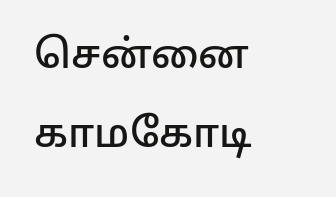சென்னை
காமகோடி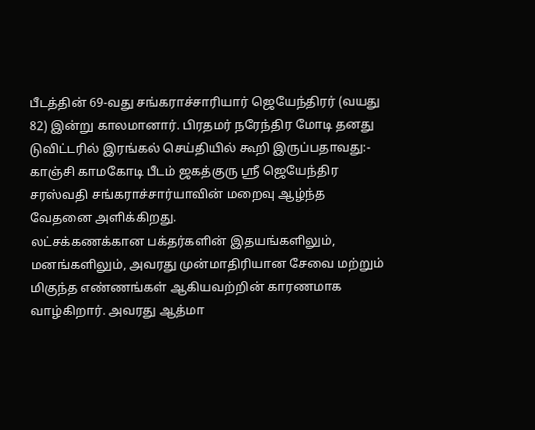பீடத்தின் 69-வது சங்கராச்சாரியார் ஜெயேந்திரர் (வயது 82) இன்று காலமானார். பிரதமர் நரேந்திர மோடி தனது டுவிட்டரில் இரங்கல் செய்தியில் கூறி இருப்பதாவது:-
காஞ்சி காமகோடி பீடம் ஜகத்குரு ஸ்ரீ ஜெயேந்திர சரஸ்வதி சங்கராச்சார்யாவின் மறைவு ஆழ்ந்த வேதனை அளிக்கிறது.
லட்சக்கணக்கான பக்தர்களின் இதயங்களிலும், மனங்களிலும், அவரது முன்மாதிரியான சேவை மற்றும் மிகுந்த எண்ணங்கள் ஆகியவற்றின் காரணமாக வாழ்கிறார். அவரது ஆத்மா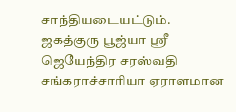சாந்தியடையட்டும்.
ஜகத்குரு பூஜ்யா ஸ்ரீ ஜெயேந்திர சரஸ்வதி சங்கராச்சாரியா ஏராளமான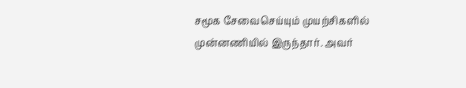சமூக சேவைசெய்யும் முயற்சிகளில் முன்னணியில் இருந்தார். அவர்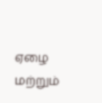ஏழை மற்றும்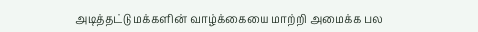அடித்தட்டு மக்களின் வாழ்க்கையை மாற்றி அமைக்க பல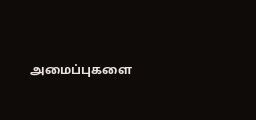அமைப்புகளை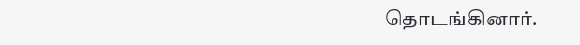தொடங்கினார்.